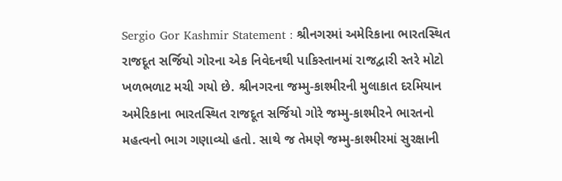Sergio Gor Kashmir Statement : શ્રીનગરમાં અમેરિકાના ભારતસ્થિત રાજદૂત સર્જિયો ગોરના એક નિવેદનથી પાકિસ્તાનમાં રાજદ્વારી સ્તરે મોટો ખળભળાટ મચી ગયો છે. શ્રીનગરના જમ્મુ-કાશ્મીરની મુલાકાત દરમિયાન અમેરિકાના ભારતસ્થિત રાજદૂત સર્જિયો ગોરે જમ્મુ-કાશ્મીરને ભારતનો મહત્વનો ભાગ ગણાવ્યો હતો. સાથે જ તેમણે જમ્મુ-કાશ્મીરમાં સુરક્ષાની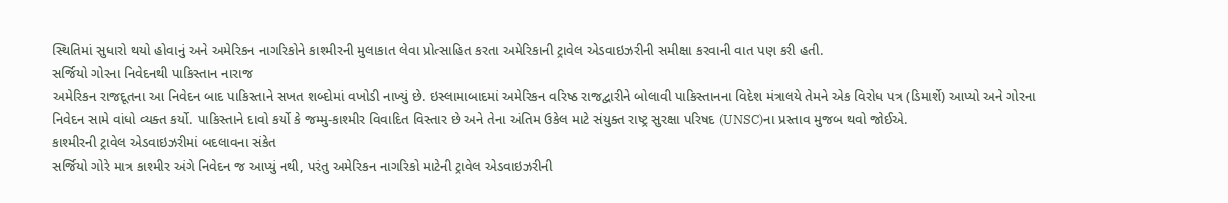સ્થિતિમાં સુધારો થયો હોવાનું અને અમેરિકન નાગરિકોને કાશ્મીરની મુલાકાત લેવા પ્રોત્સાહિત કરતા અમેરિકાની ટ્રાવેલ એડવાઇઝરીની સમીક્ષા કરવાની વાત પણ કરી હતી.
સર્જિયો ગોરના નિવેદનથી પાકિસ્તાન નારાજ
અમેરિકન રાજદૂતના આ નિવેદન બાદ પાકિસ્તાને સખત શબ્દોમાં વખોડી નાખ્યું છે. ઇસ્લામાબાદમાં અમેરિકન વરિષ્ઠ રાજદ્વારીને બોલાવી પાકિસ્તાનના વિદેશ મંત્રાલયે તેમને એક વિરોધ પત્ર (ડિમાર્શે) આપ્યો અને ગોરના નિવેદન સામે વાંધો વ્યક્ત કર્યો. પાકિસ્તાને દાવો કર્યો કે જમ્મુ-કાશ્મીર વિવાદિત વિસ્તાર છે અને તેના અંતિમ ઉકેલ માટે સંયુક્ત રાષ્ટ્ર સુરક્ષા પરિષદ (UNSC)ના પ્રસ્તાવ મુજબ થવો જોઈએ.
કાશ્મીરની ટ્રાવેલ એડવાઇઝરીમાં બદલાવના સંકેત
સર્જિયો ગોરે માત્ર કાશ્મીર અંગે નિવેદન જ આપ્યું નથી, પરંતુ અમેરિકન નાગરિકો માટેની ટ્રાવેલ એડવાઇઝરીની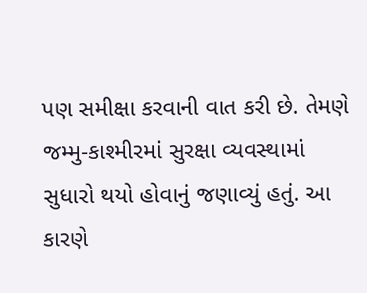પણ સમીક્ષા કરવાની વાત કરી છે. તેમણે જમ્મુ-કાશ્મીરમાં સુરક્ષા વ્યવસ્થામાં સુધારો થયો હોવાનું જણાવ્યું હતું. આ કારણે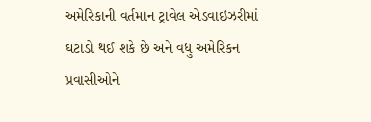અમેરિકાની વર્તમાન ટ્રાવેલ એડવાઇઝરીમાં ઘટાડો થઈ શકે છે અને વધુ અમેરિકન પ્રવાસીઓને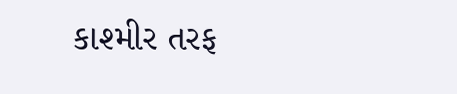કાશ્મીર તરફ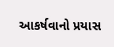આકર્ષવાનો પ્રયાસ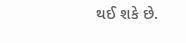થઈ શકે છે.